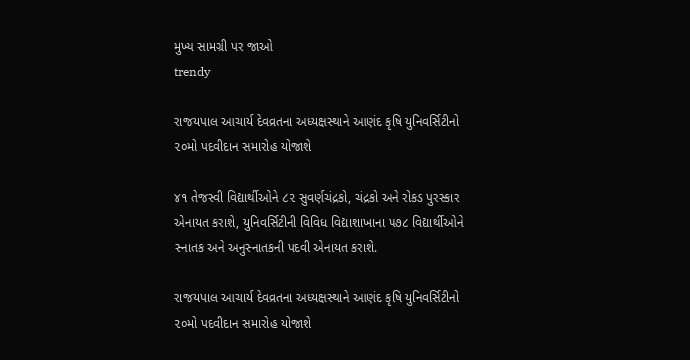મુખ્ય સામગ્રી પર જાઓ
trendy

રાજયપાલ આચાર્ય દેવવ્રતના અધ્યક્ષસ્થાને આણંદ કૃષિ યુનિવર્સિટીનો ૨૦મો પદવીદાન સમારોહ યોજાશે

૪૧ તેજસ્વી વિદ્યાર્થીઓને ૮૨ સુવર્ણચંદ્રકો, ચંદ્રકો અને રોકડ પુરસ્કાર એનાયત કરાશે, યુનિવર્સિટીની વિવિધ વિદ્યાશાખાના ૫૭૮ વિદ્યાર્થીઓને સ્નાતક અને અનુસ્નાતકની પદવી એનાયત કરાશે.

રાજયપાલ આચાર્ય દેવવ્રતના અધ્યક્ષસ્થાને આણંદ કૃષિ યુનિવર્સિટીનો ૨૦મો પદવીદાન સમારોહ યોજાશે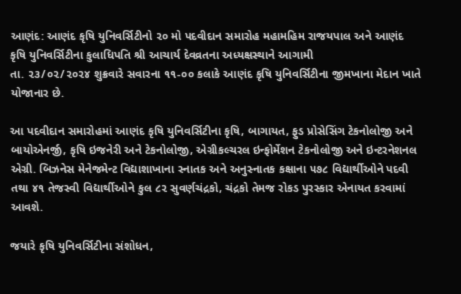આણંદ: આણંદ કૃષિ યુનિવર્સિટીનો ૨૦ મો પદવીદાન સમારોહ મહામહિમ રાજયપાલ અને આણંદ કૃષિ યુનિવર્સિટીના કુલાધિપતિ શ્રી આચાર્ય દેવવ્રતના અધ્યક્ષસ્થાને આગામી
તા. ૨૩/૦૨/૨૦૨૪ શુક્રવારે સવારના ૧૧-૦૦ કલાકે આણંદ કૃષિ યુનિવર્સિટીના જીમખાના મેદાન ખાતે યોજાનાર છે.

આ પદવીદાન સમારોહમાં આણંદ કૃષિ યુનિવર્સિટીના કૃષિ, બાગાયત, ફુડ પ્રોસેસિંગ ટેકનોલોજી અને બાયોએનર્જી, કૃષિ ઇજનેરી અને ટેકનોલોજી, એગ્રીકલ્ચરલ ઇન્ફોર્મેશન ટેકનોલોજી અને ઇન્ટરનેશનલ એગ્રી. બિઝનેસ મેનેજમેન્ટ વિદ્યાશાખાના સ્નાતક અને અનુસ્નાતક કક્ષાના ૫૭૮ વિદ્યાર્થીઓને પદવી તથા ૪૧ તેજસ્વી વિદ્યાર્થીઓને કુલ ૮૨ સુવર્ણચંદ્રકો, ચંદ્રકો તેમજ રોકડ પુરસ્કાર એનાયત કરવામાં આવશે.

જયારે કૃષિ યુનિવર્સિટીના સંશોધન,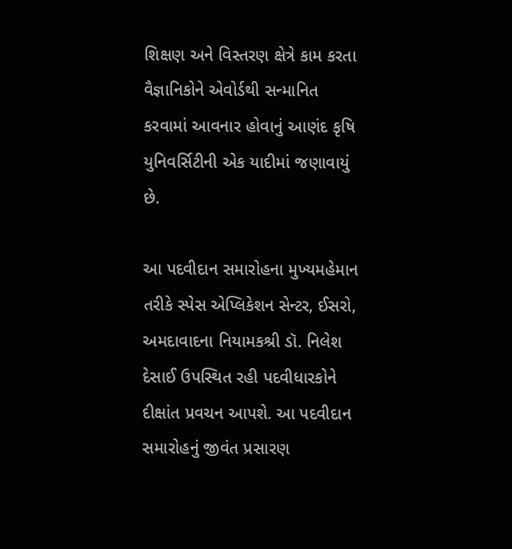શિક્ષણ અને વિસ્તરણ ક્ષેત્રે કામ કરતા વૈજ્ઞાનિકોને એવોર્ડથી સન્માનિત કરવામાં આવનાર હોવાનું આણંદ કૃષિ યુનિવર્સિટીની એક યાદીમાં જણાવાયું છે.

આ પદવીદાન સમારોહના મુખ્યમહેમાન તરીકે સ્પેસ એપ્લિકેશન સેન્ટર, ઈસરો, અમદાવાદના નિયામકશ્રી ડૉ. નિલેશ દેસાઈ ઉપસ્થિત રહી પદવીધારકોને દીક્ષાંત પ્રવચન આપશે. આ પદવીદાન સમારોહનું જીવંત પ્રસારણ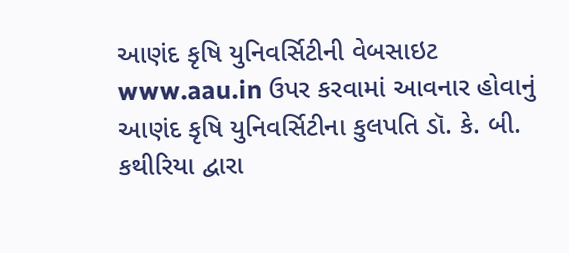આણંદ કૃષિ યુનિવર્સિટીની વેબસાઇટ www.aau.in ઉપર કરવામાં આવનાર હોવાનું આણંદ કૃષિ યુનિવર્સિટીના કુલપતિ ડૉ. કે. બી. કથીરિયા દ્વારા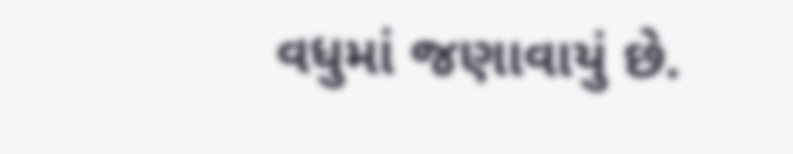વધુમાં જણાવાયું છે.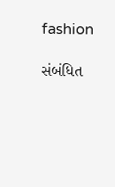fashion

સંબંધિત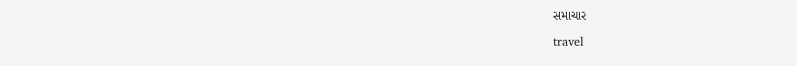સમાચાર

travel